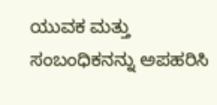ಯುವಕ ಮತ್ತು ಸಂಬಂಧಿಕನನ್ನು ಅಪಹರಿಸಿ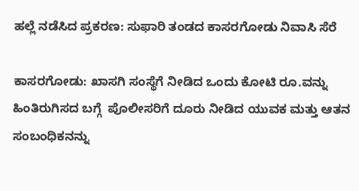ಹಲ್ಲೆ ನಡೆಸಿದ ಪ್ರಕರಣ: ಸುಫಾರಿ ತಂಡದ ಕಾಸರಗೋಡು ನಿವಾಸಿ ಸೆರೆ

ಕಾಸರಗೋಡು: ಖಾಸಗಿ ಸಂಸ್ಥೆಗೆ ನೀಡಿದ ಒಂದು ಕೋಟಿ ರೂ.ವನ್ನು  ಹಿಂತಿರುಗಿಸದ ಬಗ್ಗೆ  ಪೊಲೀಸರಿಗೆ ದೂರು ನೀಡಿದ ಯುವಕ ಮತ್ತು ಆತನ ಸಂಬಂಧಿಕನನ್ನು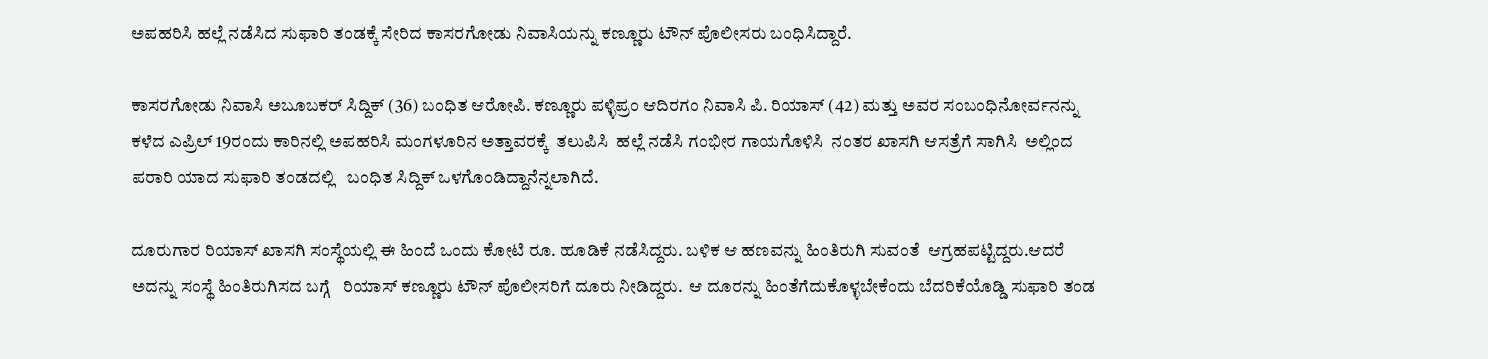ಅಪಹರಿಸಿ ಹಲ್ಲೆ ನಡೆಸಿದ ಸುಫಾರಿ ತಂಡಕ್ಕೆ ಸೇರಿದ ಕಾಸರಗೋಡು ನಿವಾಸಿಯನ್ನು ಕಣ್ಣೂರು ಟೌನ್ ಪೊಲೀಸರು ಬಂಧಿಸಿದ್ದಾರೆ.

ಕಾಸರಗೋಡು ನಿವಾಸಿ ಅಬೂಬಕರ್ ಸಿದ್ದಿಕ್ (36) ಬಂಧಿತ ಆರೋಪಿ. ಕಣ್ಣೂರು ಪಳ್ಳಿಪ್ರಂ ಆದಿರಗಂ ನಿವಾಸಿ ಪಿ. ರಿಯಾಸ್ (42) ಮತ್ತು ಅವರ ಸಂಬಂಧಿನೋರ್ವನನ್ನು ಕಳೆದ ಎಪ್ರಿಲ್ 19ರಂದು ಕಾರಿನಲ್ಲಿ ಅಪಹರಿಸಿ ಮಂಗಳೂರಿನ ಅತ್ತಾವರಕ್ಕೆ  ತಲುಪಿಸಿ  ಹಲ್ಲೆ ನಡೆಸಿ ಗಂಭೀರ ಗಾಯಗೊಳಿಸಿ  ನಂತರ ಖಾಸಗಿ ಆಸತ್ರೆಗೆ ಸಾಗಿಸಿ  ಅಲ್ಲಿಂದ ಪರಾರಿ ಯಾದ ಸುಫಾರಿ ತಂಡದಲ್ಲಿ   ಬಂಧಿತ ಸಿದ್ದಿಕ್ ಒಳಗೊಂಡಿದ್ದಾನೆನ್ನಲಾಗಿದೆ.

ದೂರುಗಾರ ರಿಯಾಸ್ ಖಾಸಗಿ ಸಂಸ್ಥೆಯಲ್ಲಿ ಈ ಹಿಂದೆ ಒಂದು ಕೋಟಿ ರೂ. ಹೂಡಿಕೆ ನಡೆಸಿದ್ದರು. ಬಳಿಕ ಆ ಹಣವನ್ನು ಹಿಂತಿರುಗಿ ಸುವಂತೆ  ಆಗ್ರಹಪಟ್ಟಿದ್ದರು.ಆದರೆ ಅದನ್ನು ಸಂಸ್ಥೆ ಹಿಂತಿರುಗಿಸದ ಬಗ್ಗೆ   ರಿಯಾಸ್ ಕಣ್ಣೂರು ಟೌನ್ ಪೊಲೀಸರಿಗೆ ದೂರು ನೀಡಿದ್ದರು.  ಆ ದೂರನ್ನು ಹಿಂತೆಗೆದುಕೊಳ್ಳಬೇಕೆಂದು ಬೆದರಿಕೆಯೊಡ್ಡಿ ಸುಫಾರಿ ತಂಡ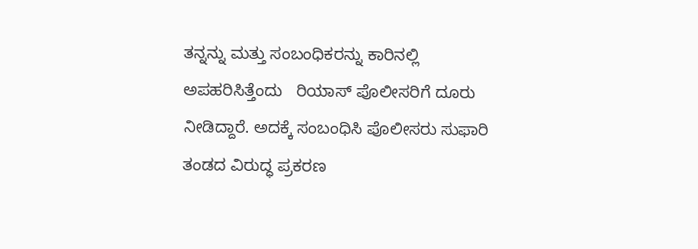ತನ್ನನ್ನು ಮತ್ತು ಸಂಬಂಧಿಕರನ್ನು ಕಾರಿನಲ್ಲಿ ಅಪಹರಿಸಿತ್ತೆಂದು   ರಿಯಾಸ್ ಪೊಲೀಸರಿಗೆ ದೂರು ನೀಡಿದ್ದಾರೆ. ಅದಕ್ಕೆ ಸಂಬಂಧಿಸಿ ಪೊಲೀಸರು ಸುಫಾರಿ ತಂಡದ ವಿರುದ್ಧ ಪ್ರಕರಣ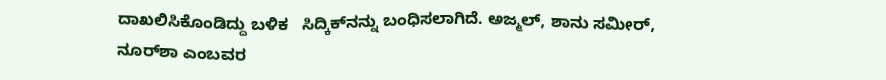ದಾಖಲಿಸಿಕೊಂಡಿದ್ದು ಬಳಿಕ   ಸಿದ್ಕಿಕ್‌ನನ್ನು ಬಂಧಿಸಲಾಗಿದೆ. ಅಜ್ಮಲ್, ಶಾನು ಸಮೀರ್, ನೂರ್‌ಶಾ ಎಂಬವರ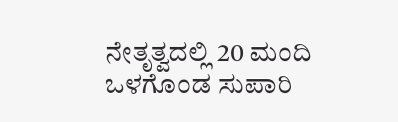ನೇತೃತ್ವದಲ್ಲಿ 20 ಮಂದಿ ಒಳಗೊಂಡ ಸುಪಾರಿ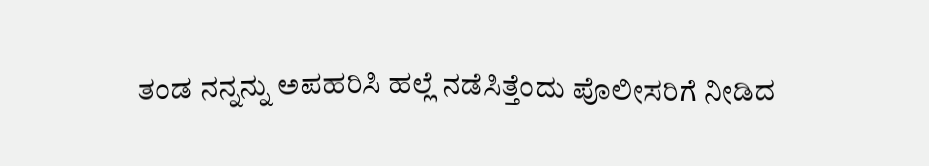ತಂಡ ನನ್ನನ್ನು ಅಪಹರಿಸಿ ಹಲ್ಲೆ ನಡೆಸಿತ್ತೆಂದು ಪೊಲೀಸರಿಗೆ ನೀಡಿದ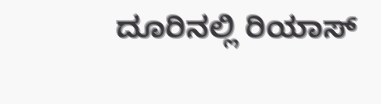ದೂರಿನಲ್ಲಿ ರಿಯಾಸ್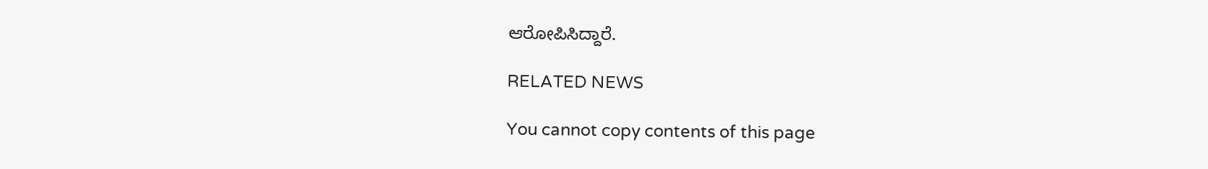ಆರೋಪಿಸಿದ್ದಾರೆ.

RELATED NEWS

You cannot copy contents of this page